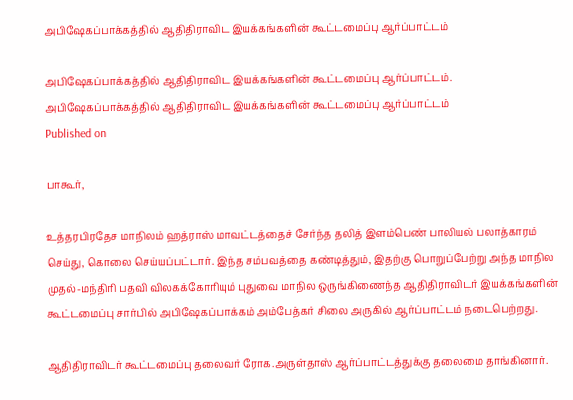அபிஷேகப்பாக்கத்தில் ஆதிதிராவிட இயக்கங்களின் கூட்டமைப்பு ஆர்ப்பாட்டம்

அபிஷேகப்பாக்கத்தில் ஆதிதிராவிட இயக்கங்களின் கூட்டமைப்பு ஆர்ப்பாட்டம்.
அபிஷேகப்பாக்கத்தில் ஆதிதிராவிட இயக்கங்களின் கூட்டமைப்பு ஆர்ப்பாட்டம்
Published on

பாகூர்,

உத்தரபிரதேச மாநிலம் ஹத்ராஸ் மாவட்டத்தைச் சேர்ந்த தலித் இளம்பெண் பாலியல் பலாத்காரம் செய்து, கொலை செய்யப்பட்டார். இந்த சம்பவத்தை கண்டித்தும், இதற்கு பொறுப்பேற்று அந்த மாநில முதல்-மந்திரி பதவி விலகக்கோரியும் புதுவை மாநில ஒருங்கிணைந்த ஆதிதிராவிடர் இயக்கங்களின் கூட்டமைப்பு சார்பில் அபிஷேகப்பாக்கம் அம்பேத்கர் சிலை அருகில் ஆர்ப்பாட்டம் நடைபெற்றது.

ஆதிதிராவிடர் கூட்டமைப்பு தலைவர் ரோக.அருள்தாஸ் ஆர்ப்பாட்டத்துக்கு தலைமை தாங்கினார்.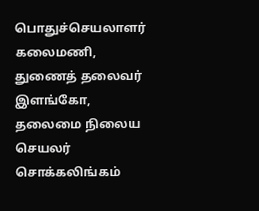பொதுச்செயலாளர் கலைமணி, துணைத் தலைவர் இளங்கோ, தலைமை நிலைய செயலர் சொக்கலிங்கம்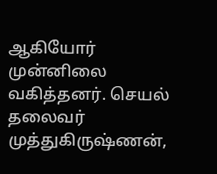ஆகியோர் முன்னிலை வகித்தனர். செயல் தலைவர் முத்துகிருஷ்ணன்,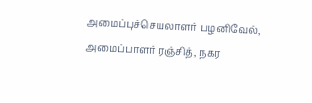அமைப்புச்செயலாளர் பழனிவேல், அமைப்பாளர் ரஞ்சித், நகர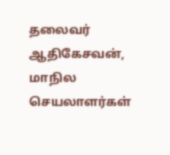தலைவர் ஆதிகேசவன், மாநில செயலாளர்கள்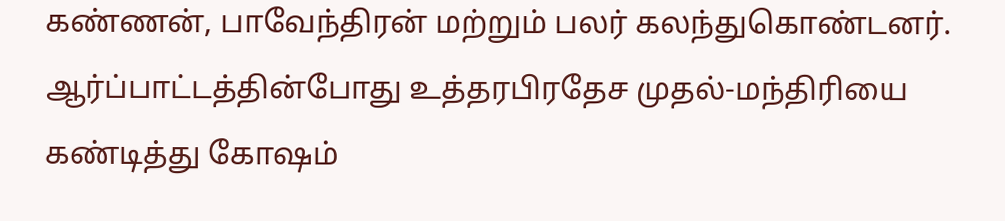கண்ணன், பாவேந்திரன் மற்றும் பலர் கலந்துகொண்டனர். ஆர்ப்பாட்டத்தின்போது உத்தரபிரதேச முதல்-மந்திரியை கண்டித்து கோஷம்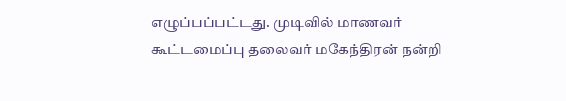எழுப்பப்பட்டது. முடிவில் மாணவர் கூட்டமைப்பு தலைவர் மகேந்திரன் நன்றி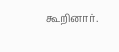கூறினார்.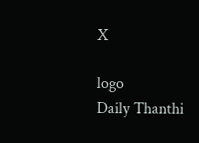X

logo
Daily Thanthi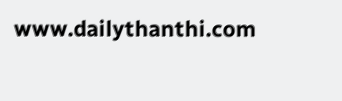www.dailythanthi.com